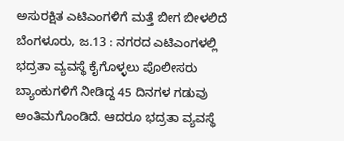ಅಸುರಕ್ಷಿತ ಎಟಿಎಂಗಳಿಗೆ ಮತ್ತೆ ಬೀಗ ಬೀಳಲಿದೆ
ಬೆಂಗಳೂರು, ಜ.13 : ನಗರದ ಎಟಿಎಂಗಳಲ್ಲಿ ಭದ್ರತಾ ವ್ಯವಸ್ಥೆ ಕೈಗೊಳ್ಳಲು ಪೊಲೀಸರು ಬ್ಯಾಂಕುಗಳಿಗೆ ನೀಡಿದ್ದ 45 ದಿನಗಳ ಗಡುವು ಅಂತಿಮಗೊಂಡಿದೆ. ಆದರೂ ಭದ್ರತಾ ವ್ಯವಸ್ಥೆ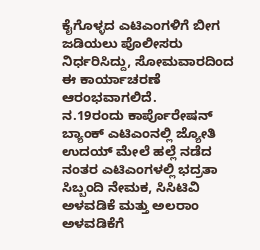ಕೈಗೊಳ್ಳದ ಎಟಿಎಂಗಳಿಗೆ ಬೀಗ ಜಡಿಯಲು ಪೊಲೀಸರು ನಿರ್ಧರಿಸಿದ್ದು, ಸೋಮವಾರದಿಂದ ಈ ಕಾರ್ಯಾಚರಣೆ ಆರಂಭವಾಗಲಿದೆ.
ನ.19ರಂದು ಕಾರ್ಪೊರೇಷನ್ ಬ್ಯಾಂಕ್ ಎಟಿಎಂನಲ್ಲಿ ಜ್ಯೋತಿ ಉದಯ್ ಮೇಲೆ ಹಲ್ಲೆ ನಡೆದ ನಂತರ ಎಟಿಎಂಗಳಲ್ಲಿ ಭದ್ರತಾ ಸಿಬ್ಬಂದಿ ನೇಮಕ, ಸಿಸಿಟಿವಿ ಅಳವಡಿಕೆ ಮತ್ತು ಅಲರಾಂ ಅಳವಡಿಕೆಗೆ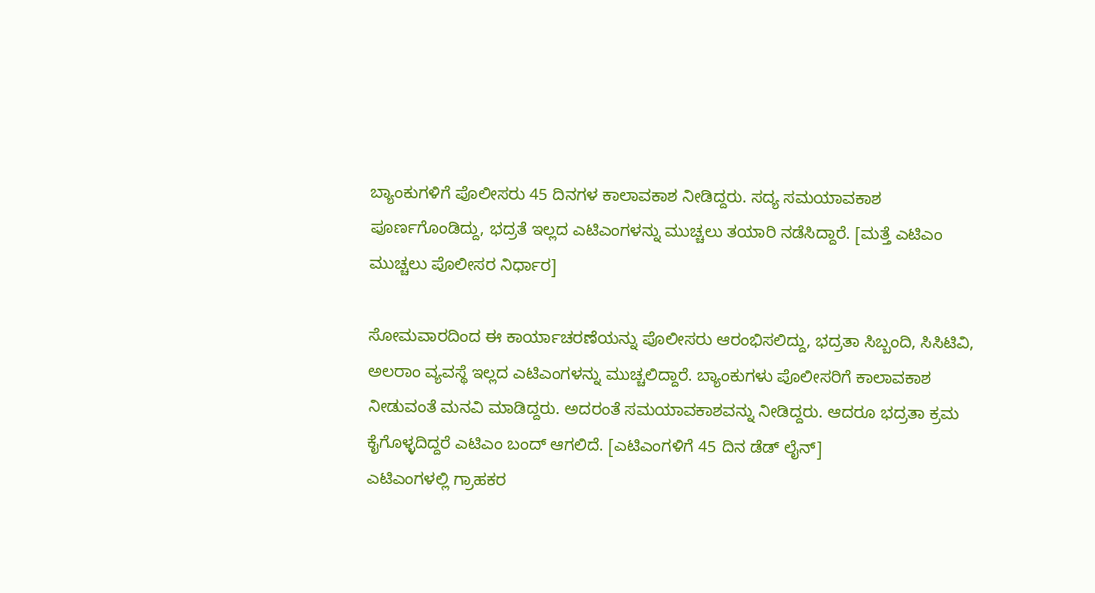ಬ್ಯಾಂಕುಗಳಿಗೆ ಪೊಲೀಸರು 45 ದಿನಗಳ ಕಾಲಾವಕಾಶ ನೀಡಿದ್ದರು. ಸದ್ಯ ಸಮಯಾವಕಾಶ ಪೂರ್ಣಗೊಂಡಿದ್ದು, ಭದ್ರತೆ ಇಲ್ಲದ ಎಟಿಎಂಗಳನ್ನು ಮುಚ್ಚಲು ತಯಾರಿ ನಡೆಸಿದ್ದಾರೆ. [ಮತ್ತೆ ಎಟಿಎಂ ಮುಚ್ಚಲು ಪೊಲೀಸರ ನಿರ್ಧಾರ]

ಸೋಮವಾರದಿಂದ ಈ ಕಾರ್ಯಾಚರಣೆಯನ್ನು ಪೊಲೀಸರು ಆರಂಭಿಸಲಿದ್ದು, ಭದ್ರತಾ ಸಿಬ್ಬಂದಿ, ಸಿಸಿಟಿವಿ, ಅಲರಾಂ ವ್ಯವಸ್ಥೆ ಇಲ್ಲದ ಎಟಿಎಂಗಳನ್ನು ಮುಚ್ಚಲಿದ್ದಾರೆ. ಬ್ಯಾಂಕುಗಳು ಪೊಲೀಸರಿಗೆ ಕಾಲಾವಕಾಶ ನೀಡುವಂತೆ ಮನವಿ ಮಾಡಿದ್ದರು. ಅದರಂತೆ ಸಮಯಾವಕಾಶವನ್ನು ನೀಡಿದ್ದರು. ಆದರೂ ಭದ್ರತಾ ಕ್ರಮ ಕೈಗೊಳ್ಳದಿದ್ದರೆ ಎಟಿಎಂ ಬಂದ್ ಆಗಲಿದೆ. [ಎಟಿಎಂಗಳಿಗೆ 45 ದಿನ ಡೆಡ್ ಲೈನ್]
ಎಟಿಎಂಗಳಲ್ಲಿ ಗ್ರಾಹಕರ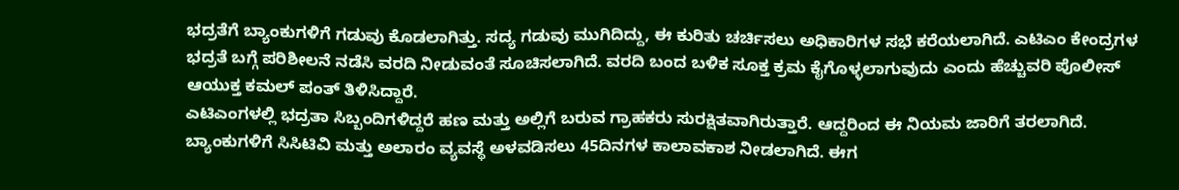ಭದ್ರತೆಗೆ ಬ್ಯಾಂಕುಗಳಿಗೆ ಗಡುವು ಕೊಡಲಾಗಿತ್ತು. ಸದ್ಯ ಗಡುವು ಮುಗಿದಿದ್ದು, ಈ ಕುರಿತು ಚರ್ಚಿಸಲು ಅಧಿಕಾರಿಗಳ ಸಭೆ ಕರೆಯಲಾಗಿದೆ. ಎಟಿಎಂ ಕೇಂದ್ರಗಳ ಭದ್ರತೆ ಬಗ್ಗೆ ಪರಿಶೀಲನೆ ನಡೆಸಿ ವರದಿ ನೀಡುವಂತೆ ಸೂಚಿಸಲಾಗಿದೆ. ವರದಿ ಬಂದ ಬಳಿಕ ಸೂಕ್ತ ಕ್ರಮ ಕೈಗೊಳ್ಳಲಾಗುವುದು ಎಂದು ಹೆಚ್ಚುವರಿ ಪೊಲೀಸ್ ಆಯುಕ್ತ ಕಮಲ್ ಪಂತ್ ತಿಳಿಸಿದ್ದಾರೆ.
ಎಟಿಎಂಗಳಲ್ಲಿ ಭದ್ರತಾ ಸಿಬ್ಬಂದಿಗಳಿದ್ದರೆ ಹಣ ಮತ್ತು ಅಲ್ಲಿಗೆ ಬರುವ ಗ್ರಾಹಕರು ಸುರಕ್ಷಿತವಾಗಿರುತ್ತಾರೆ. ಆದ್ದರಿಂದ ಈ ನಿಯಮ ಜಾರಿಗೆ ತರಲಾಗಿದೆ. ಬ್ಯಾಂಕುಗಳಿಗೆ ಸಿಸಿಟಿವಿ ಮತ್ತು ಅಲಾರಂ ವ್ಯವಸ್ಥೆ ಅಳವಡಿಸಲು 45ದಿನಗಳ ಕಾಲಾವಕಾಶ ನೀಡಲಾಗಿದೆ. ಈಗ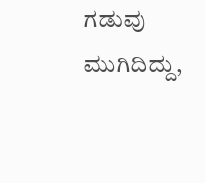ಗಡುವು ಮುಗಿದಿದ್ದು,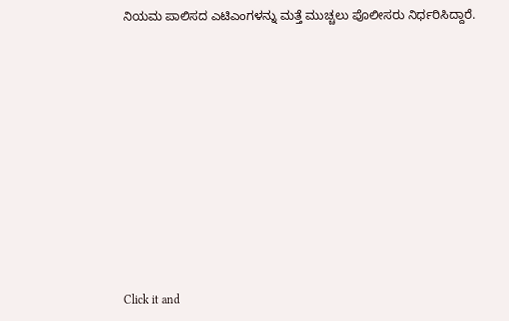ನಿಯಮ ಪಾಲಿಸದ ಎಟಿಎಂಗಳನ್ನು ಮತ್ತೆ ಮುಚ್ಚಲು ಪೊಲೀಸರು ನಿರ್ಧರಿಸಿದ್ದಾರೆ.












Click it and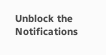Unblock the Notifications